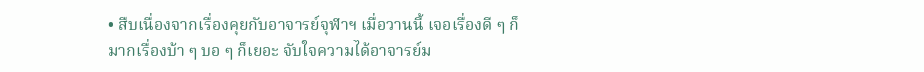• สืบเนื่องจากเรื่องคุยกับอาจารย์จุฬาฯ เมื่อวานนี้ เจอเรื่องดี ๆ ก็มากเรื่องบ้า ๆ บอ ๆ ก็เยอะ จับใจความได้อาจารย์ม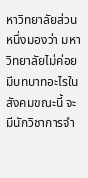หาวิทยาลัยส่วนหนึ่งมองว่า มหาวิทยาลัยไม่ค่อยมีบทบาทอะไรในสังคมขณะนี้ จะมีนักวิชาการจำ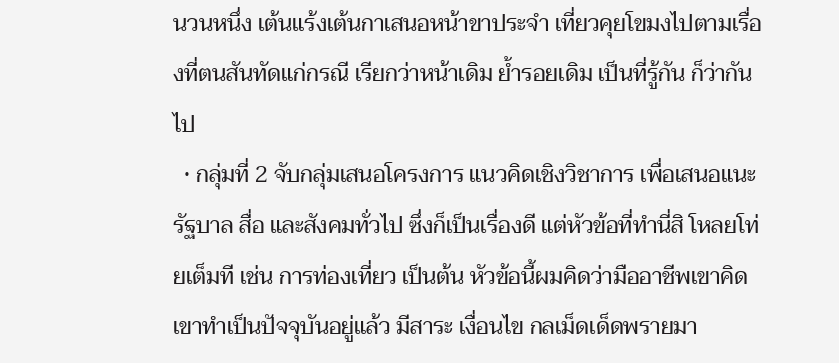นวนหนึ่ง เต้นแร้งเต้นกาเสนอหน้าขาประจำ เที่ยวคุยโขมงไปตามเรื่องที่ตนสันทัดแก่กรณี เรียกว่าหน้าเดิม ย้ำรอยเดิม เป็นที่รู้กัน ก็ว่ากันไป
  • กลุ่มที่ 2 จับกลุ่มเสนอโครงการ แนวคิดเชิงวิชาการ เพื่อเสนอแนะรัฐบาล สื่อ และสังคมทั่วไป ซึ่งก็เป็นเรื่องดี แต่หัวข้อที่ทำนี่สิ โหลยโท่ยเต็มที เช่น การท่องเที่ยว เป็นต้น หัวข้อนี้ผมคิดว่ามืออาชีพเขาคิดเขาทำเป็นปัจจุบันอยู่แล้ว มีสาระ เงื่อนไข กลเม็ดเด็ดพรายมา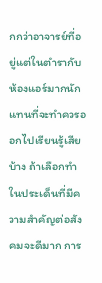กกว่าอาจารย์ที่อยู่แต่ในตำรากับห้องแอร์มากนัก แทนที่จะทำควรออกไปเรียนรู้เสียบ้าง ถ้าเลือกทำในประเด็นที่มีความสำคัญต่อสังคมจะดีมาก การ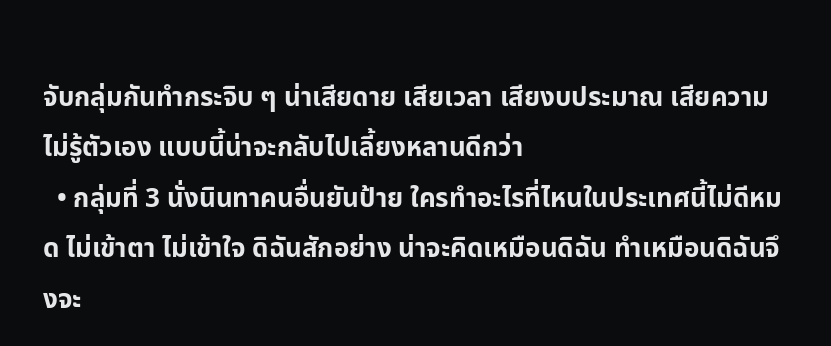จับกลุ่มกันทำกระจิบ ๆ น่าเสียดาย เสียเวลา เสียงบประมาณ เสียความไม่รู้ตัวเอง แบบนี้น่าจะกลับไปเลี้ยงหลานดีกว่า
  • กลุ่มที่ 3 นั่งนินทาคนอื่นยันป้าย ใครทำอะไรที่ไหนในประเทศนี้ไม่ดีหมด ไม่เข้าตา ไม่เข้าใจ ดิฉันสักอย่าง น่าจะคิดเหมือนดิฉัน ทำเหมือนดิฉันจึงจะ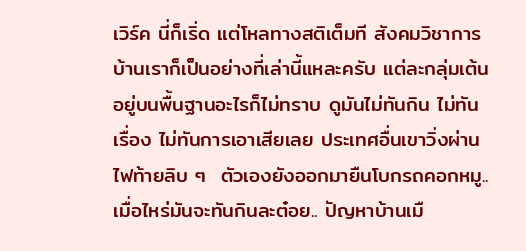เวิร์ค นี่ก็เริ่ด แต่โหลทางสติเต็มที สังคมวิชาการ บ้านเราก็เป็นอย่างที่เล่านี้แหละครับ แต่ละกลุ่มเต้นอยู่บนพื้นฐานอะไรก็ไม่ทราบ ดูมันไม่ทันกิน ไม่ทันเรื่อง ไม่ทันการเอาเสียเลย ประเทศอื่นเขาวิ่งผ่านไฟท้ายลิบ ๆ  ตัวเองยังออกมายืนโบกรถคอกหมู.. เมื่อไหร่มันจะทันกินละต๋อย.. ปัญหาบ้านเมื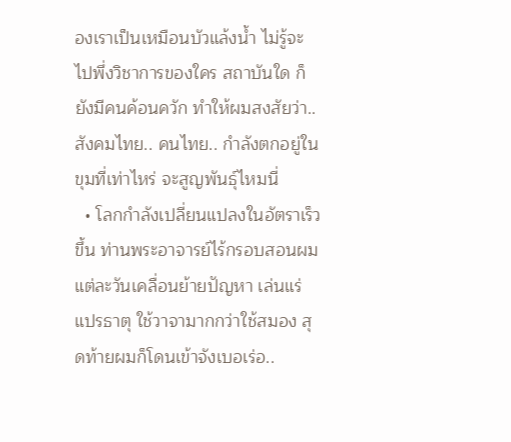องเราเป็นเหมือนบัวแล้งน้ำ ไม่รู้จะไปพึ่งวิชาการของใคร สถาบันใด ก็ยังมีคนค้อนควัก ทำให้ผมสงสัยว่า.. สังคมไทย.. คนไทย.. กำลังตกอยู่ในขุมที่เท่าไหร่ จะสูญพันธุ์ไหมนี่
  • โลกกำลังเปลี่ยนแปลงในอัตราเร็วขึ้น ท่านพระอาจารย์ไร้กรอบสอนผม แต่ละวันเคลื่อนย้ายปัญหา เล่นแร่แปรธาตุ ใช้วาจามากกว่าใช้สมอง สุดท้ายผมก็โดนเข้าจังเบอเร่อ..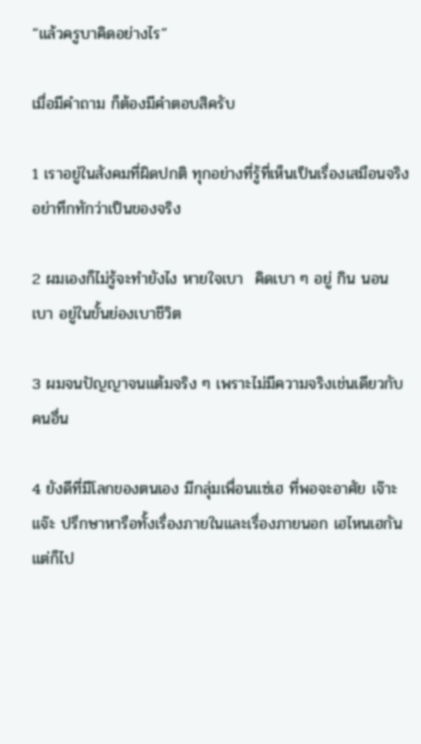“แล้วครูบาคิดอย่างไร”

เมื่อมีคำถาม ก็ต้องมีคำตอบสิครับ

1 เราอยู่ในสังคมที่ผิดปกติ ทุกอย่างที่รู้ที่เห็นเป็นเรื่องเสมือนจริง อย่าทึกทักว่าเป็นของจริง

2 ผมเองก็ไม่รู้จะทำยังไง หายใจเบา  คิดเบา ๆ อยู่ กิน นอน เบา อยู่ในขั้นย่องเบาชีวิต

3 ผมจนปัญญาจนแต้มจริง ๆ เพราะไม่มีความจริงเช่นเดียวกับคนอื่น

4 ยังดีที่มีโลกของตนเอง มีกลุ่มเพื่อนแซ่เฮ ที่พอจะอาศัย เจ๊าะแจ๊ะ ปรึกษาหารือทั้งเรื่องภายในและเรื่องภายนอก เฮไหนเฮกัน แต่ก็ไป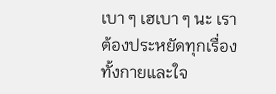เบา ๆ เฮเบา ๆ นะ เราต้องประหยัดทุกเรื่อง ทั้งกายและใจ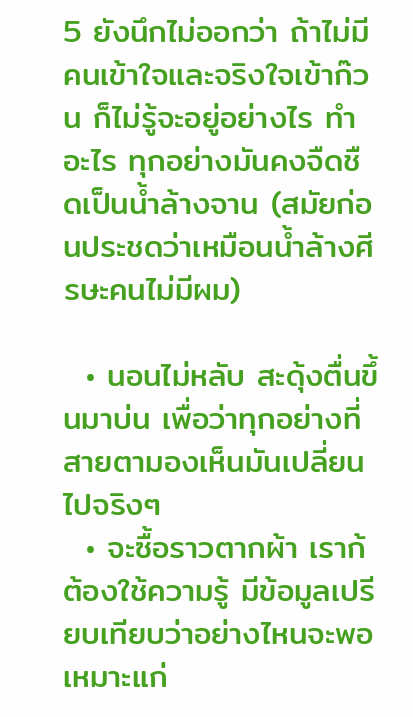5 ยังนึกไม่ออกว่า ถ้าไม่มีคนเข้าใจและจริงใจเข้าก๊วน ก็ไม่รู้จะอยู่อย่างไร ทำอะไร ทุกอย่างมันคงจืดชืดเป็นน้ำล้างจาน (สมัยก่อนประชดว่าเหมือนน้ำล้างศีรษะคนไม่มีผม)

  • นอนไม่หลับ สะดุ้งตื่นขึ้นมาบ่น เพื่อว่าทุกอย่างที่สายตามองเห็นมันเปลี่ยนไปจริงๆ
  • จะซื้อราวตากผ้า เราก้ต้องใช้ความรู้ มีข้อมูลเปรียบเทียบว่าอย่างไหนจะพอเหมาะแก่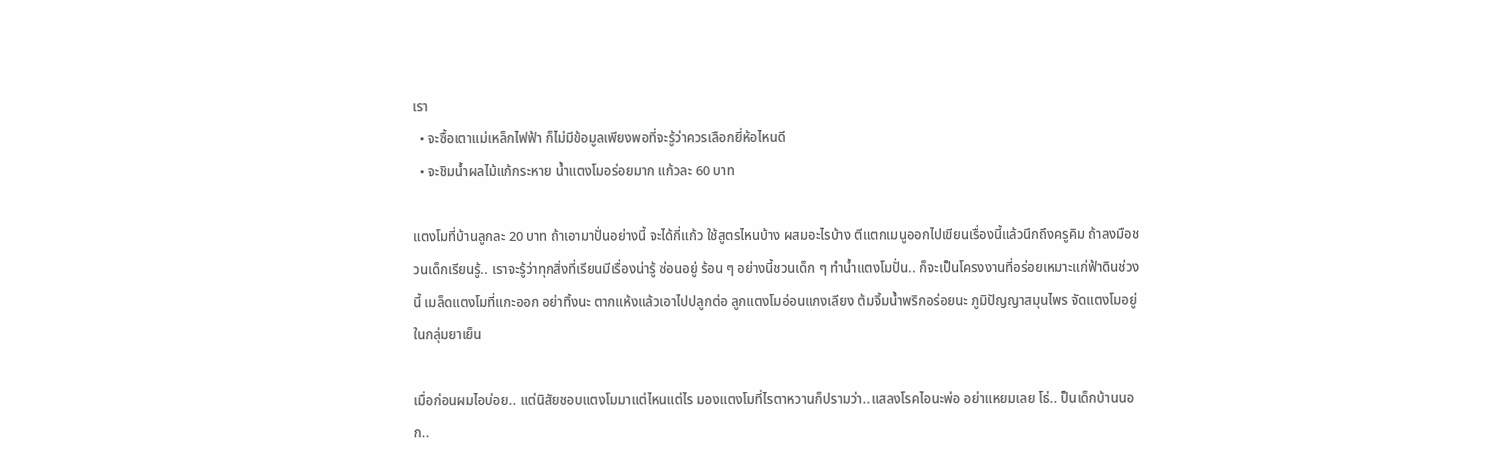เรา
  • จะซื้อเตาแม่เหล็กไฟฟ้า ก็ไม่มีข้อมูลเพียงพอที่จะรู้ว่าควรเลือกยี่ห้อไหนดี
  • จะชิมน้ำผลไม้แก้กระหาย น้ำแตงโมอร่อยมาก แก้วละ 60 บาท

แตงโมที่บ้านลูกละ 20 บาท ถ้าเอามาปั่นอย่างนี้ จะได้กี่แก้ว ใช้สูตรไหนบ้าง ผสมอะไรบ้าง ตีแตกเมนูออกไปเขียนเรื่องนี้แล้วนึกถึงครูคิม ถ้าลงมือชวนเด็กเรียนรู้.. เราจะรู้ว่าทุกสิ่งที่เรียนมีเรื่องน่ารู้ ซ่อนอยู่ ร้อน ๆ อย่างนี้ชวนเด็ก ๆ ทำน้ำแตงโมปั่น.. ก็จะเป็นโครงงานที่อร่อยเหมาะแก่ฟ้าดินช่วงนี้ เมล็ดแตงโมที่แกะออก อย่าทิ้งนะ ตากแห้งแล้วเอาไปปลูกต่อ ลูกแตงโมอ่อนแกงเลียง ต้มจิ้มน้ำพริกอร่อยนะ ภูมิปัญญาสมุนไพร จัดแตงโมอยู่ในกลุ่มยาเย็น

เมื่อก่อนผมไอบ่อย.. แต่นิสัยชอบแตงโมมาแต่ไหนแต่ไร มองแตงโมที่ไรตาหวานก็ปรามว่า..แสลงโรคไอนะพ่อ อย่าแหยมเลย โธ่.. ป็นเด็กบ้านนอก..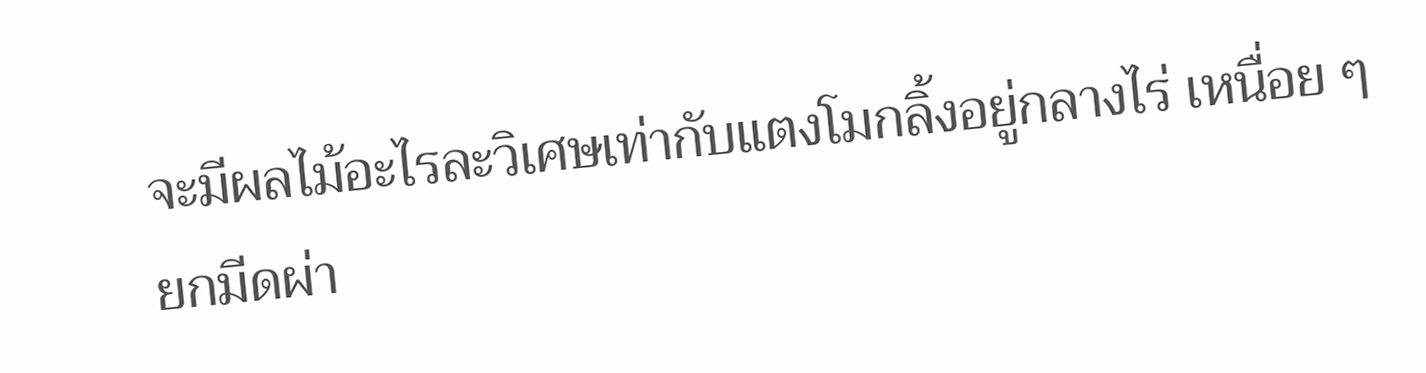จะมีผลไม้อะไรละวิเศษเท่ากับแตงโมกลิ้งอยู่กลางไร่ เหนื่อย ๆ ยกมีดผ่า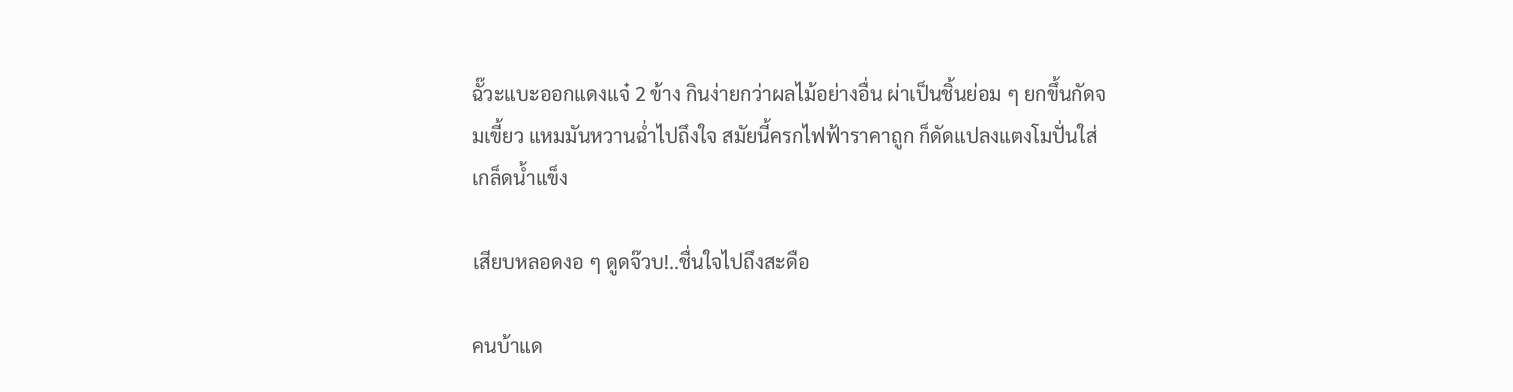ฉั๊วะแบะออกแดงแจ๋ 2 ข้าง กินง่ายกว่าผลไม้อย่างอื่น ผ่าเป็นชิ้นย่อม ๆ ยกขึ้นกัดจมเขี้ยว แหมมันหวานฉ่ำไปถึงใจ สมัยนี้ครกไฟฟ้าราคาถูก ก็ดัดแปลงแตงโมปั่นใส่เกล็ดน้ำแข็ง

เสียบหลอดงอ ๆ ดูดจ๊วบ!..ชื่นใจไปถึงสะดือ

คนบ้าแด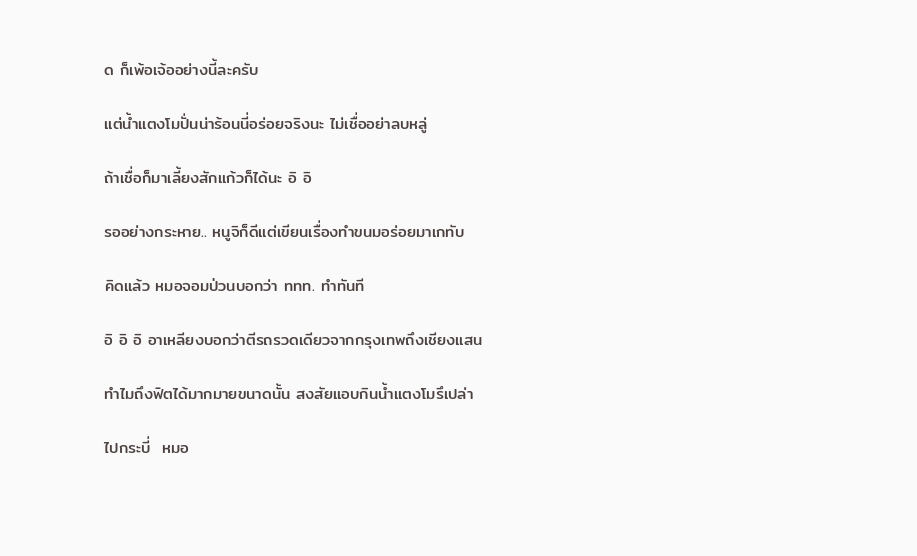ด ก็เพ้อเจ้ออย่างนี้ละครับ

แต่น้ำแตงโมปั่นน่าร้อนนี่อร่อยจริงนะ ไม่เชื่ออย่าลบหลู่

ถ้าเชื่อก็มาเลี้ยงสักแก้วก็ได้นะ อิ อิ

รออย่างกระหาย.. หนูจิก็ดีแต่เขียนเรื่องทำขนมอร่อยมาเกทับ

คิดแล้ว หมอจอมป่วนบอกว่า ททท. ทำทันที

อิ อิ อิ อาเหลียงบอกว่าตีรถรวดเดียวจากกรุงเทพถึงเชียงแสน

ทำไมถึงฟิตได้มากมายขนาดนั้น สงสัยแอบกินน้ำแตงโมรึเปล่า

ไปกระบี่  หมอ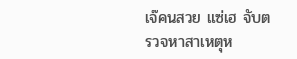เจ๊คนสวย แซ่เฮ จับตรวจหาสาเหตุห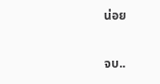น่อย

จบ..